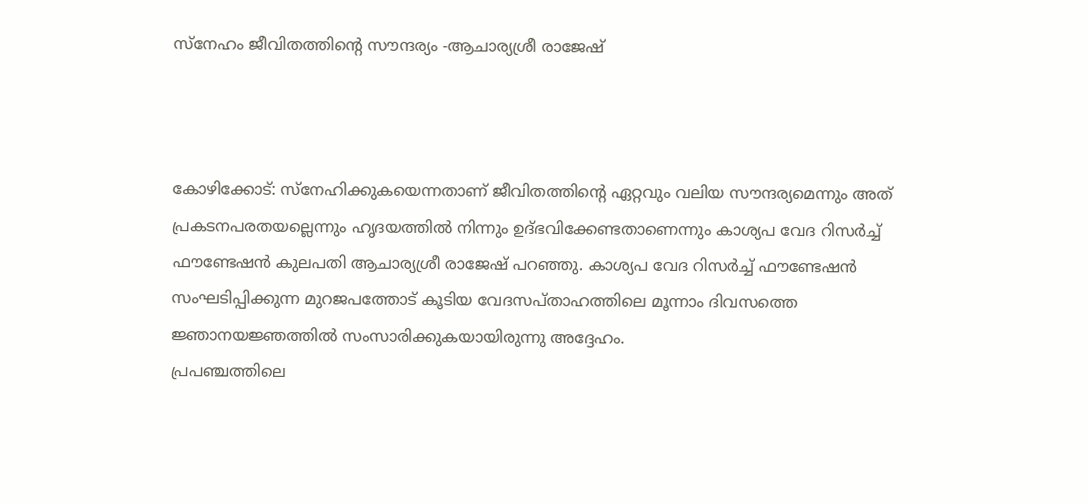സ്നേഹം ജീവിതത്തിന്റെ സൗന്ദര്യം -ആചാര്യശ്രീ രാജേഷ്



കോഴിക്കോട്: സ്‌നേഹിക്കുകയെന്നതാണ് ജീവിതത്തിന്റെ ഏറ്റവും വലിയ സൗന്ദര്യമെന്നും അത് പ്രകടനപരതയല്ലെന്നും ഹൃദയത്തിൽ നിന്നും ഉദ്ഭവിക്കേണ്ടതാണെന്നും കാശ്യപ വേദ റിസർച്ച് ഫൗണ്ടേഷൻ കുലപതി ആചാര്യശ്രീ രാജേഷ് പറഞ്ഞു. കാശ്യപ വേദ റിസർച്ച് ഫൗണ്ടേഷൻ സംഘടിപ്പിക്കുന്ന മുറജപത്തോട് കൂടിയ വേദസപ്താഹത്തിലെ മൂന്നാം ദിവസത്തെ ജ്ഞാനയജ്ഞത്തിൽ സംസാരിക്കുകയായിരുന്നു അദ്ദേഹം.
പ്രപഞ്ചത്തിലെ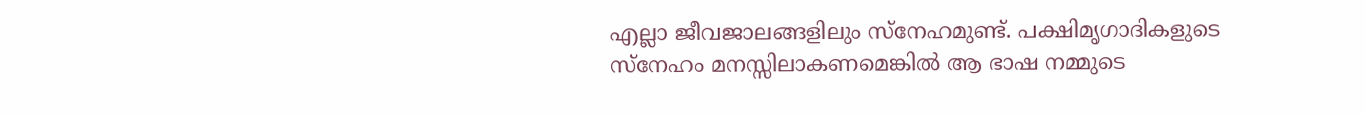എല്ലാ ജീവജാലങ്ങളിലും സ്‌നേഹമുണ്ട്. പക്ഷിമൃഗാദികളുടെ സ്‌നേഹം മനസ്സിലാകണമെങ്കിൽ ആ ഭാഷ നമ്മുടെ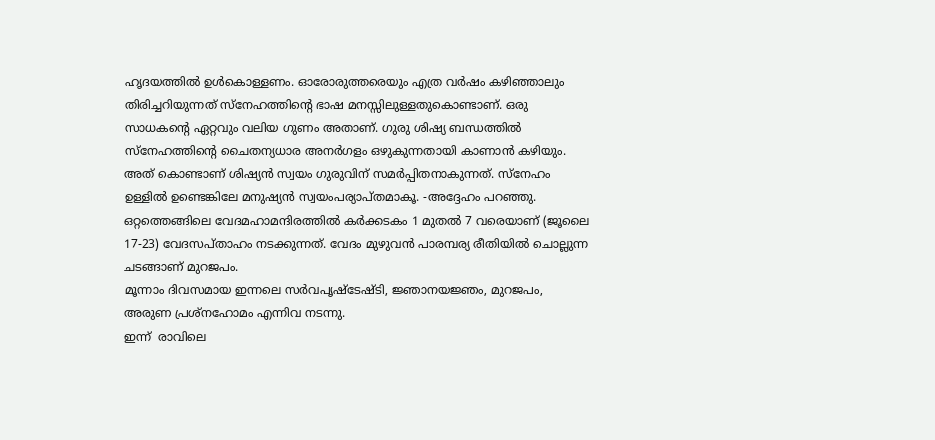ഹൃദയത്തിൽ ഉൾകൊള്ളണം. ഓരോരുത്തരെയും എത്ര വർഷം കഴിഞ്ഞാലും തിരിച്ചറിയുന്നത് സ്‌നേഹത്തിന്റെ ഭാഷ മനസ്സിലുള്ളതുകൊണ്ടാണ്. ഒരു സാധകന്റെ ഏറ്റവും വലിയ ഗുണം അതാണ്. ഗുരു ശിഷ്യ ബന്ധത്തിൽ സ്‌നേഹത്തിന്റെ ചൈതന്യധാര അനർഗളം ഒഴുകുന്നതായി കാണാൻ കഴിയും. അത് കൊണ്ടാണ് ശിഷ്യൻ സ്വയം ഗുരുവിന് സമർപ്പിതനാകുന്നത്. സ്‌നേഹം ഉള്ളിൽ ഉണ്ടെങ്കിലേ മനുഷ്യൻ സ്വയംപര്യാപ്തമാകൂ. -അദ്ദേഹം പറഞ്ഞു.
ഒറ്റത്തെങ്ങിലെ വേദമഹാമന്ദിരത്തിൽ കർക്കടകം 1 മുതൽ 7 വരെയാണ് (ജൂലൈ 17-23) വേദസപ്താഹം നടക്കുന്നത്. വേദം മുഴുവൻ പാരമ്പര്യ രീതിയിൽ ചൊല്ലുന്ന ചടങ്ങാണ് മുറജപം.
മൂന്നാം ദിവസമായ ഇന്നലെ സർവപൃഷ്ടേഷ്ടി, ജ്ഞാനയജ്ഞം, മുറജപം, അരുണ പ്രശ്‌നഹോമം എന്നിവ നടന്നു.
ഇന്ന്  രാവിലെ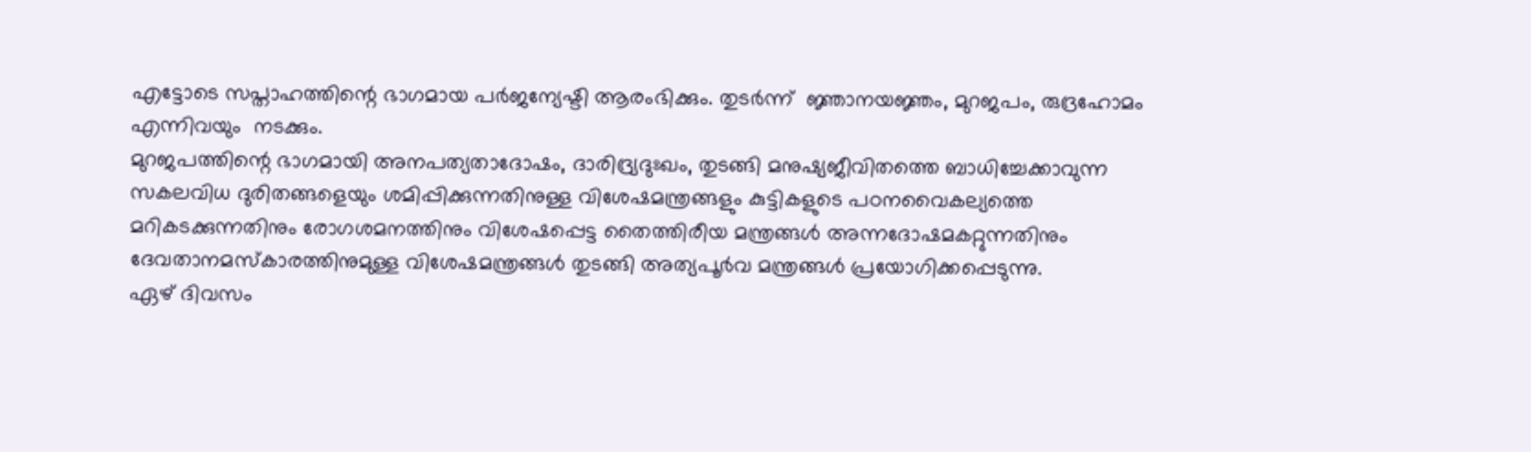എട്ടോടെ സപ്താഹത്തിന്റെ ഭാഗമായ പർജന്യേഷ്ടി ആരംഭിക്കും. തുടർന്ന്  ജ്ഞാനയജ്ഞം, മുറജപം, രുദ്രഹോമം എന്നിവയും  നടക്കും.
മുറജപത്തിന്റെ ഭാഗമായി അനപത്യതാദോഷം, ദാരിദ്ര്യദുഃഖം, തുടങ്ങി മനുഷ്യജീവിതത്തെ ബാധിച്ചേക്കാവുന്ന സകലവിധ ദുരിതങ്ങളെയും ശമിപ്പിക്കുന്നതിനുള്ള വിശേഷമന്ത്രങ്ങളും കുട്ടികളുടെ പഠനവൈകല്യത്തെ മറികടക്കുന്നതിനും രോഗശമനത്തിനും വിശേഷപ്പെട്ട തൈത്തിരീയ മന്ത്രങ്ങൾ അന്നദോഷമകറ്റുന്നതിനും ദേവതാനമസ്‌കാരത്തിനുമുള്ള വിശേഷമന്ത്രങ്ങൾ തുടങ്ങി അത്യപൂർവ മന്ത്രങ്ങൾ പ്രയോഗിക്കപ്പെടുന്നു.
ഏഴ് ദിവസം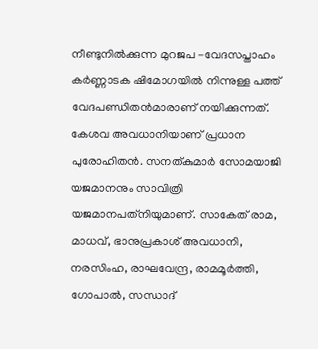നീണ്ടുനിൽക്കുന്ന മുറജപ -വേദസപ്താഹം കർണ്ണാടക ഷിമോഗയിൽ നിന്നുള്ള പത്ത് വേദപണ്ഡിതൻമാരാണ് നയിക്കുന്നത്. കേശവ അവധാനിയാണ് പ്രധാന പുരോഹിതൻ. സനത്കുമാർ സോമയാജി യജമാനനും സാവിത്രി യജമാനപത്‌നിയുമാണ്. സാകേത് രാമ, മാധവ്, ഭാനുപ്രകാശ് അവധാനി, നരസിംഹ, രാഘവേന്ദ്ര, രാമമൂർത്തി, ഗോപാൽ, സന്ധാദ്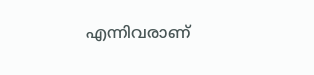എന്നിവരാണ്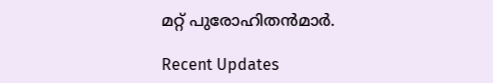മറ്റ് പുരോഹിതൻമാർ.

Recent Updates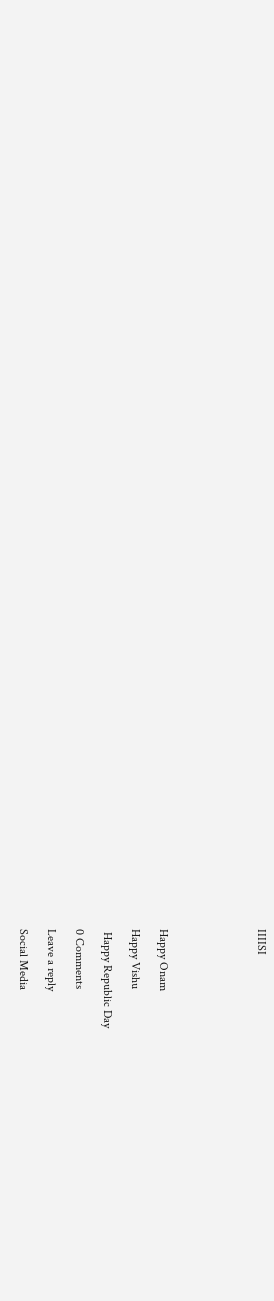IIIISI






Happy Onam

Happy Vishu

 Happy Republic Day

0 Comments

Leave a reply

Social Media